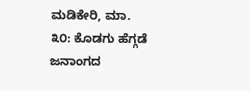ಮಡಿಕೇರಿ, ಮಾ. ೩೦: ಕೊಡಗು ಹೆಗ್ಗಡೆ ಜನಾಂಗದ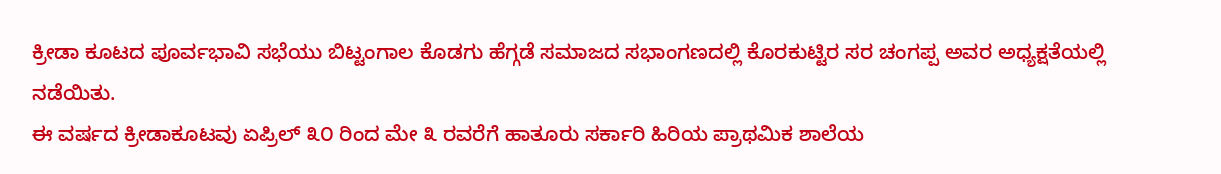ಕ್ರೀಡಾ ಕೂಟದ ಪೂರ್ವಭಾವಿ ಸಭೆಯು ಬಿಟ್ಟಂಗಾಲ ಕೊಡಗು ಹೆಗ್ಗಡೆ ಸಮಾಜದ ಸಭಾಂಗಣದಲ್ಲಿ ಕೊರಕುಟ್ಟಿರ ಸರ ಚಂಗಪ್ಪ ಅವರ ಅಧ್ಯಕ್ಷತೆಯಲ್ಲಿ ನಡೆಯಿತು.
ಈ ವರ್ಷದ ಕ್ರೀಡಾಕೂಟವು ಏಪ್ರಿಲ್ ೩೦ ರಿಂದ ಮೇ ೩ ರವರೆಗೆ ಹಾತೂರು ಸರ್ಕಾರಿ ಹಿರಿಯ ಪ್ರಾಥಮಿಕ ಶಾಲೆಯ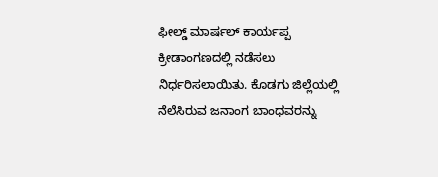ಫೀಲ್ಡ್ ಮಾರ್ಷಲ್ ಕಾರ್ಯಪ್ಪ ಕ್ರೀಡಾಂಗಣದಲ್ಲಿ ನಡೆಸಲು ನಿರ್ಧರಿಸಲಾಯಿತು. ಕೊಡಗು ಜಿಲ್ಲೆಯಲ್ಲಿ ನೆಲೆಸಿರುವ ಜನಾಂಗ ಬಾಂಧವರನ್ನು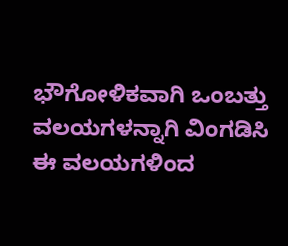ಭೌಗೋಳಿಕವಾಗಿ ಒಂಬತ್ತು ವಲಯಗಳನ್ನಾಗಿ ವಿಂಗಡಿಸಿ ಈ ವಲಯಗಳಿಂದ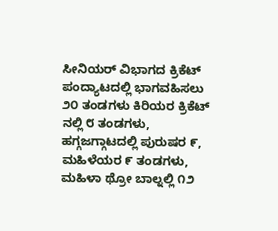ಸೀನಿಯರ್ ವಿಭಾಗದ ಕ್ರಿಕೆಟ್ ಪಂದ್ಯಾಟದಲ್ಲಿ ಭಾಗವಹಿಸಲು ೨೦ ತಂಡಗಳು ಕಿರಿಯರ ಕ್ರಿಕೆಟ್ ನಲ್ಲಿ ೮ ತಂಡಗಳು, ಹಗ್ಗಜಗ್ಗಾಟದಲ್ಲಿ ಪುರುಷರ ೯, ಮಹಿಳೆಯರ ೯ ತಂಡಗಳು, ಮಹಿಳಾ ಥ್ರೋ ಬಾಲ್ನಲ್ಲಿ ೧೨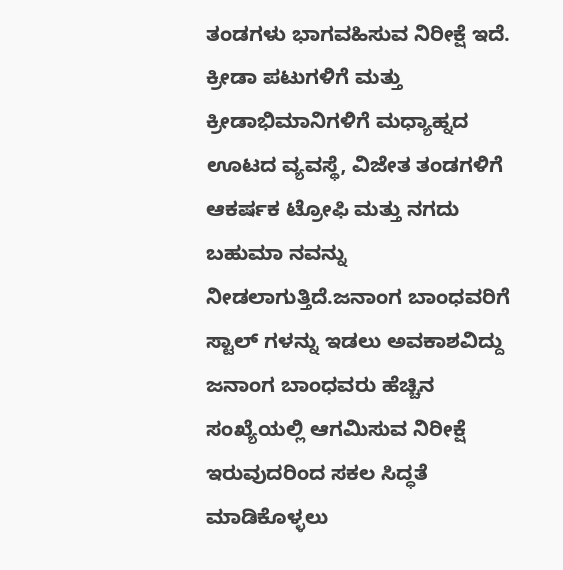ತಂಡಗಳು ಭಾಗವಹಿಸುವ ನಿರೀಕ್ಷೆ ಇದೆ.
ಕ್ರೀಡಾ ಪಟುಗಳಿಗೆ ಮತ್ತು ಕ್ರೀಡಾಭಿಮಾನಿಗಳಿಗೆ ಮಧ್ಯಾಹ್ನದ ಊಟದ ವ್ಯವಸ್ಥೆ, ವಿಜೇತ ತಂಡಗಳಿಗೆ ಆಕರ್ಷಕ ಟ್ರೋಫಿ ಮತ್ತು ನಗದು ಬಹುಮಾ ನವನ್ನು ನೀಡಲಾಗುತ್ತಿದೆ.ಜನಾಂಗ ಬಾಂಧವರಿಗೆ ಸ್ಟಾಲ್ ಗಳನ್ನು ಇಡಲು ಅವಕಾಶವಿದ್ದು ಜನಾಂಗ ಬಾಂಧವರು ಹೆಚ್ಚಿನ ಸಂಖ್ಯೆಯಲ್ಲಿ ಆಗಮಿಸುವ ನಿರೀಕ್ಷೆ ಇರುವುದರಿಂದ ಸಕಲ ಸಿದ್ಧತೆ ಮಾಡಿಕೊಳ್ಳಲು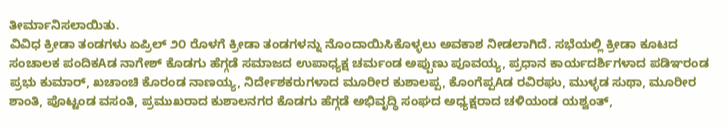ತೀರ್ಮಾನಿಸಲಾಯಿತು.
ವಿವಿಧ ಕ್ರೀಡಾ ತಂಡಗಳು ಏಪ್ರಿಲ್ ೨೦ ರೊಳಗೆ ಕ್ರೀಡಾ ತಂಡಗಳನ್ನು ನೊಂದಾಯಿಸಿಕೊಳ್ಳಲು ಅವಕಾಶ ನೀಡಲಾಗಿದೆ. ಸಭೆಯಲ್ಲಿ ಕ್ರೀಡಾ ಕೂಟದ ಸಂಚಾಲಕ ಪಂದಿಕAಡ ನಾಗೇಶ್ ಕೊಡಗು ಹೆಗ್ಗಡೆ ಸಮಾಜದ ಉಪಾಧ್ಯಕ್ಷ ಚರ್ಮಂಡ ಅಪ್ಪುಣು ಪೂವಯ್ಯ, ಪ್ರಧಾನ ಕಾರ್ಯದರ್ಶಿಗಳಾದ ಪಡಿಞರಂಡ ಪ್ರಭು ಕುಮಾರ್, ಖಚಾಂಚಿ ಕೊರಂಡ ನಾಣಯ್ಯ, ನಿರ್ದೇಶಕರುಗಳಾದ ಮೂರೀರ ಕುಶಾಲಪ್ಪ, ಕೊಂಗೆಪ್ಪAಡ ರವಿರಘು, ಮುಳ್ಳಡ ಸುಥಾ, ಮೂರೀರ ಶಾಂತಿ, ಪೊಟ್ಟಂಡ ವಸಂತಿ, ಪ್ರಮುಖರಾದ ಕುಶಾಲನಗರ ಕೊಡಗು ಹೆಗ್ಗಡೆ ಅಭಿವೃದ್ಧಿ ಸಂಘದ ಅಧ್ಯಕ್ಷರಾದ ಚಳಿಯಂಡ ಯಶ್ವಂತ್,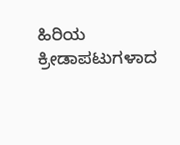ಹಿರಿಯ ಕ್ರೀಡಾಪಟುಗಳಾದ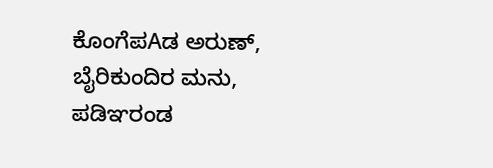ಕೊಂಗೆಪAಡ ಅರುಣ್, ಬೈರಿಕುಂದಿರ ಮನು, ಪಡಿಞರಂಡ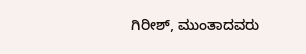ಗಿರೀಶ್, ಮುಂತಾದವರು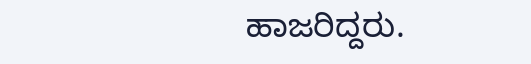ಹಾಜರಿದ್ದರು.